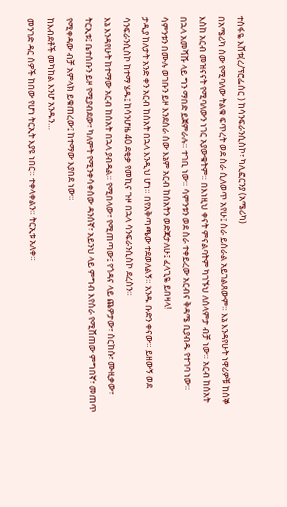ተስፋዬ እሸቱ(ረ/ፕሮፌሰር ) ከሳንፍራንሲስኮ፣ ካሊፎርንያ (አሜሪካ)
በአሜሪካ ሰው የሚባለው ትልቁ ፍጥረት ወደ ስራ ሲለወጥ አየሁ፤ ስራ ይሰራል አይገልጸውም። እኔ እንዳየሁት ነዋሪዎቹ ከሰኞ እስከ አርብ መዝናናት የሚባለውን ነገር አያውቁትም። በእነዚህ ቀናት ምናልባትም ካገኙህ ለሰላምታ ብቻ ነው። አርብ ከሰአት በኋላ አመሻሹ ላይ ግን ማበድ ይጀምራሉ። ተገቢ ነው። ሳምንቱን ወደ ስራ ተቀይረው አርብና ቅዳሜ ቢያብዱ የተገባ ነው።
ሳምንቱን በሙሉ ወገቡን ይዞ እንደሰራ ሰው እኔም አርብ ከሰአትን ወድጃታለሁ፤ ፈላጊዬ ይበዛላ!
ታዲያ ከለታት አንድ ቀን አርብ ከሰአት በኋላ እንዲህ ሆነ። በየአቅጣጫው ተደወለልኝ። አንዱ ቡድን ቀናው። ይዘውኝ ወደ ሳንፍራንሲስኮ ከተማ ሄዱ፤ ከሳንሆዜ 40 ደቂቃ የመኪና ጉዞ በኋላ ሳንፍራንሲስኮ ደረስን።
እኔ እንዳየሁት ከተማው አርብ ከሰአት በኋላ ያብዳል። የሚበላው፣ የሚጠጣው፤ የጎዳና ላይ ጨዎታው፣ ሰርከሱ፣ ሙዚቃው፣ ትርኢቱ፤ ቤተሰቡን ይዞ የሚያብደው፣ ካለምት የሚንቀሳቀሰው ዳንሰኛ፣ አይንህ ላይ ምግብ እየሰራ የሚሸጠው ምግበኛ፣ መጠጥ የሚቀዳው ብቻ አምላክ ይቁጠረው፤ ከተማው እያበደ ነው።
ከእብደቶች መካከል እንሆ አንዱን…
መንገድ ዳር ሰዎች ከበው የሆነ ትርኢት እያዩ ነበር። ተቀላቀልን። ትርኢቱ አለቀ።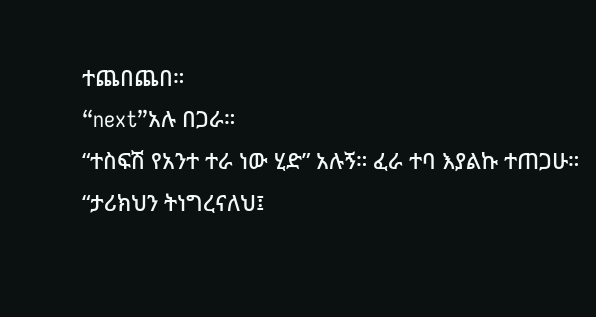ተጨበጨበ።
“next”አሉ በጋራ።
“ተስፍሽ የአንተ ተራ ነው ሂድ” አሉኝ። ፈራ ተባ እያልኩ ተጠጋሁ።
“ታሪክህን ትነግረናለህ፤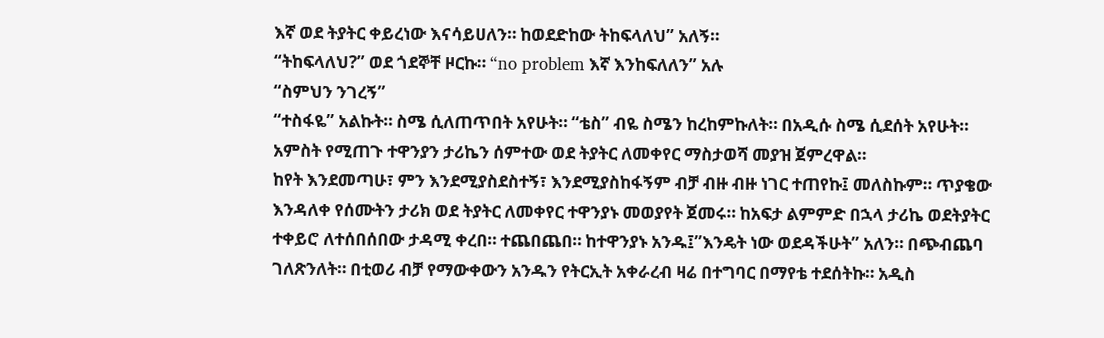እኛ ወደ ትያትር ቀይረነው እናሳይሀለን። ከወደድከው ትከፍላለህ” አለኝ።
“ትከፍላለህ?” ወደ ጎደኞቸ ዞርኩ። “no problem እኛ እንከፍለለን” አሉ
“ስምህን ንገረኝ”
“ተስፋዬ” አልኩት። ስሜ ሲለጠጥበት አየሁት። “ቴስ” ብዬ ስሜን ከረከምኩለት። በአዲሱ ስሜ ሲደሰት አየሁት። አምስት የሚጠጉ ተዋንያን ታሪኬን ሰምተው ወደ ትያትር ለመቀየር ማስታወሻ መያዝ ጀምረዋል።
ከየት እንደመጣሁ፣ ምን እንደሚያስደስተኝ፣ እንደሚያስከፋኝም ብቻ ብዙ ብዙ ነገር ተጠየኩ፤ መለስኩም። ጥያቄው እንዳለቀ የሰሙትን ታሪክ ወደ ትያትር ለመቀየር ተዋንያኑ መወያየት ጀመሩ። ከአፍታ ልምምድ በኋላ ታሪኬ ወደትያትር ተቀይሮ ለተሰበሰበው ታዳሚ ቀረበ። ተጨበጨበ። ከተዋንያኑ አንዱ፤”እንዴት ነው ወደዳችሁት” አለን። በጭብጨባ ገለጽንለት። በቲወሪ ብቻ የማውቀውን አንዱን የትርኢት አቀራረብ ዛሬ በተግባር በማየቴ ተደሰትኩ። አዲስ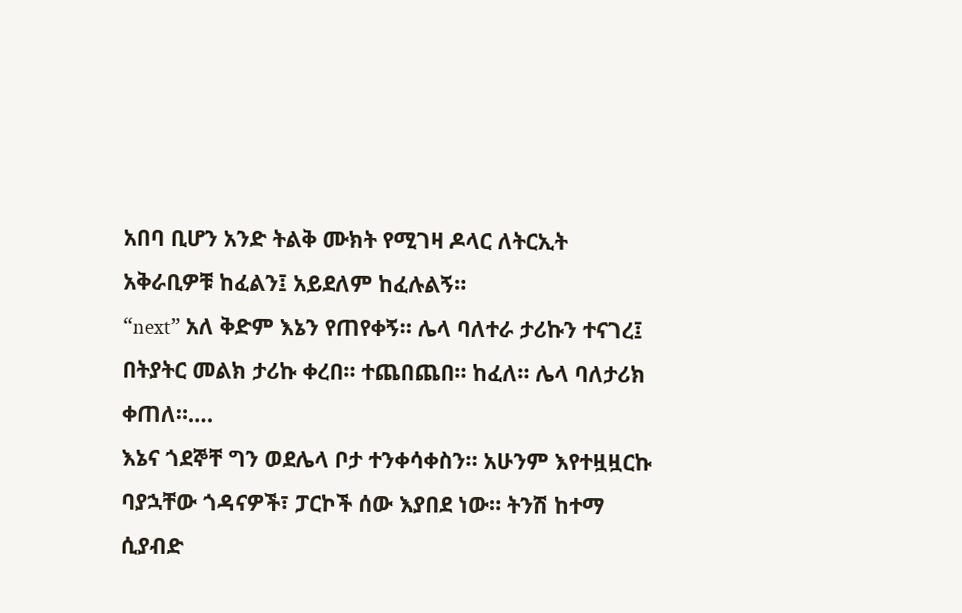አበባ ቢሆን አንድ ትልቅ ሙክት የሚገዛ ዶላር ለትርኢት አቅራቢዎቹ ከፈልን፤ አይደለም ከፈሉልኝ።
“next” አለ ቅድም እኔን የጠየቀኝ። ሌላ ባለተራ ታሪኩን ተናገረ፤ በትያትር መልክ ታሪኩ ቀረበ። ተጨበጨበ። ከፈለ። ሌላ ባለታሪክ ቀጠለ።….
እኔና ጎደኞቸ ግን ወደሌላ ቦታ ተንቀሳቀስን። አሁንም እየተዟዟርኩ ባያኋቸው ጎዳናዎች፣ ፓርኮች ሰው እያበደ ነው። ትንሽ ከተማ ሲያብድ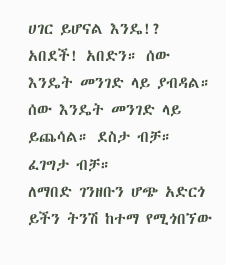ሀገር ይሆናል እንዴ!? አበደች! አበድን። ሰው እንዴት መንገድ ላይ ያብዳል። ሰው እንዴት መንገድ ላይ ይጨሳል። ደስታ ብቻ። ፈገግታ ብቻ።
ለማበድ ገንዘቡን ሆጭ አድርጎ ይችን ትንሽ ከተማ የሚጎበኘው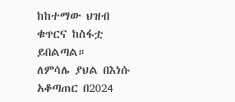ከከተማው ህዝብ ቁጥርና ከስፋቷ ይበልጣል።
ለምሳሌ ያህል በእነሱ አቆጣጠር በ2024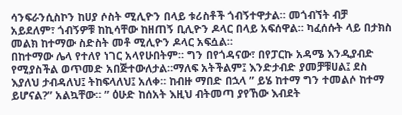ሳንፍራንሲስኮን ከሀያ ሶስት ሚሊዮን በላይ ቱሪስቶች ጎብኝተዋታል። መጎብኘት ብቻ አይደለም፣ ጎብኝዎቹ ከኪሳቸው ከዘጠኝ ቢሊዮን ዶላር በላይ አፍሰዋል። ካፈሰሱት ላይ በታክስ መልክ ከተማው ስድስት መቶ ሚሊዮን ዶላር አፍሷል።
በከተማው ሌላ የተለየ ነገር አላየሁበትም። ግን በየጎዳናው፣ በየፓርኩ አዳሜ እንዲያብድ የሚያስችል ወጥመድ አበጅተውለታል።ማለፍ አትችልም፤ እንድታብድ ያመቻቹሀል፤ ደስ እያለህ ታብዳለህ፤ ትከፍላለህ፤ አለቀ። ከብዙ ማበድ በኋላ ” ይሄ ከተማ ግን ተመልሶ ከተማ ይሆናል?” አልኳቸው። ” ዕሁድ ከሰአት እዚህ ብትመጣ ያየኸው እብደት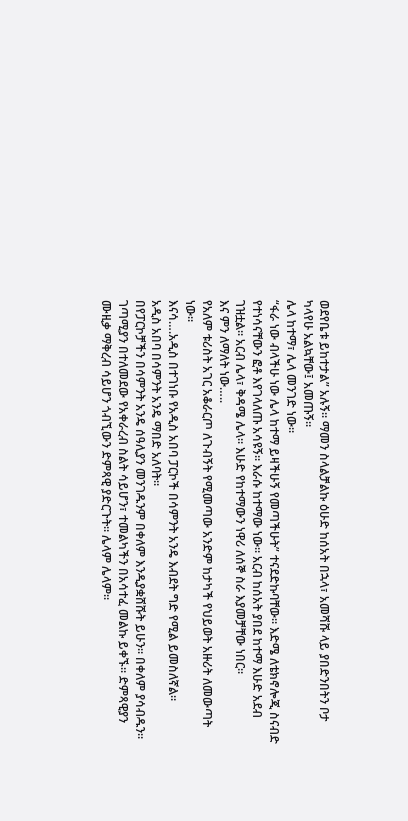ወደየቤቱ ይከተታል” አሉኝ። ማመን ስላልቻልኩ ዕሁድ ከሰአት በኋላ፣ አመሻሹ ላይ ያበድንበትን ቦታ ካላየሁ አልኳቸው፤ አመጡኝ።
ሌላ ከተማ፣ ሌላ መንገድ ነው።
“ፋራ ነው ብላችሁ ነው ሌላ ከተማ ይዛችሁኝ የመጣችሁት” ተናደድኩባቸው። እድሜ ለቴክኖሎጂ ስናብድ የተነሳናቸውን ፎቶ እየገላለጡ አሳዩኝ። እራሱ ከተማው ነው። አርብ ከሰአት ያበደ ከተማ እሁድ አደብ ገዝቷል። አርብ ሌላ፣ ቅዳሜ ሌላ። እሁድ የከተማውን ነዋሪ ለሰኞ ስራ እያመቻቸው ነበር።
እና ምን ለማለት ነው…..
የአለም ቱሪስት አገር አቆራርጦ ለጉብኝት የሚመጣው አንድም ከታካች የህይወት አዙሪት ለመውጣት ነው።
እናሳ….አዲስ በተገነቡ የአዲስ አበባ ፓርኮች በሳምንት አንዴ እብደት ግድ የሚል ይመስለኛል።
አዲስ አበባ በሳምንት አንዴ ማበድ አለባት።
በየፓርኮቻችን በሳምንት አንዴ ሰዓሊያን መንገዱንም በቀለም እንዲያቋሸሹት ይሁን። በቀለም ያሳብዱን። ገጣሚያን በተለመደው የአቀራረብ ስልት ሳይሆን፣ ተመልካችን በአሳተፈ መልኩ ይቀኙ። ድምጻዊያን ሙዚቃ ማቅረብ ሳይሆን ጎብኚውን ድምጻዊ ያድርጉት። ሌላም ሌላም።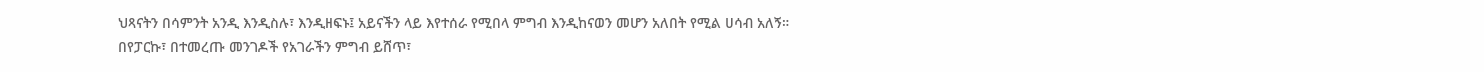ህጻናትን በሳምንት አንዲ እንዲስሉ፣ እንዲዘፍኑ፤ አይናችን ላይ እየተሰራ የሚበላ ምግብ እንዲከናወን መሆን አለበት የሚል ሀሳብ አለኝ።
በየፓርኩ፣ በተመረጡ መንገዶች የአገራችን ምግብ ይሸጥ፣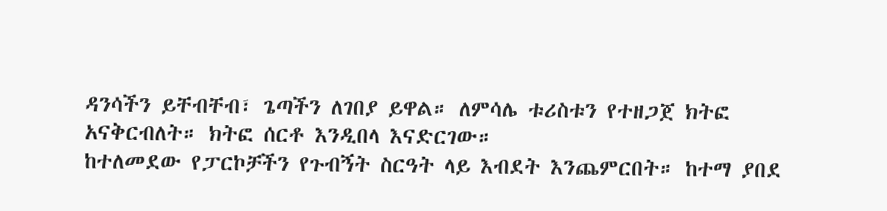ዳንሳችን ይቸብቸብ፣ ጌጣችን ለገበያ ይዋል። ለምሳሌ ቱሪስቱን የተዘጋጀ ክትፎ አናቅርብለት። ክትፎ ሰርቶ እንዲበላ እናድርገው።
ከተለመደው የፓርኮቻችን የጉብኝት ስርዓት ላይ እብደት እንጨምርበት። ከተማ ያበደ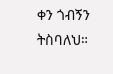ቀን ጎብኝን ትስባለህ።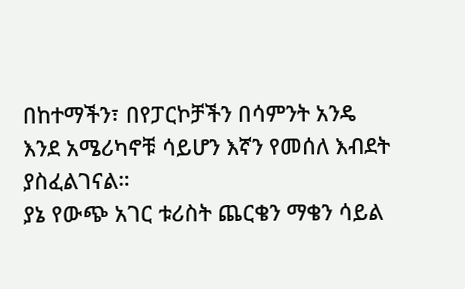በከተማችን፣ በየፓርኮቻችን በሳምንት አንዴ እንደ አሜሪካኖቹ ሳይሆን እኛን የመሰለ እብደት ያስፈልገናል።
ያኔ የውጭ አገር ቱሪስት ጨርቄን ማቄን ሳይል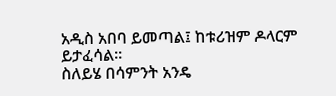አዲስ አበባ ይመጣል፤ ከቱሪዝም ዶላርም ይታፈሳል።
ስለይሄ በሳምንት አንዴ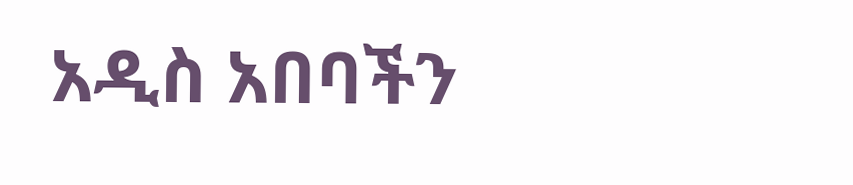አዲስ አበባችን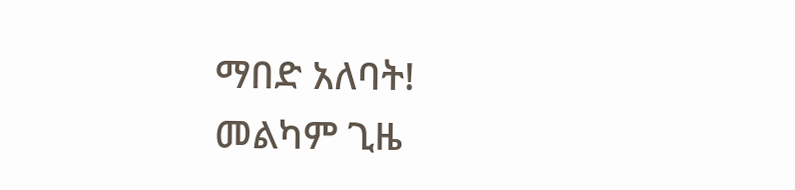ማበድ አለባት!
መልካም ጊዜ